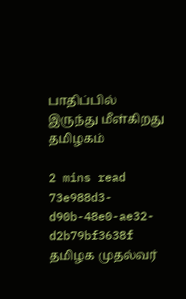பாதிப்பில் இருந்து மீள்கிறது தமிழகம்

2 mins read
73e988d3-d90b-48e0-ae32-d2b79bf3638f
தமிழக முதல்வர்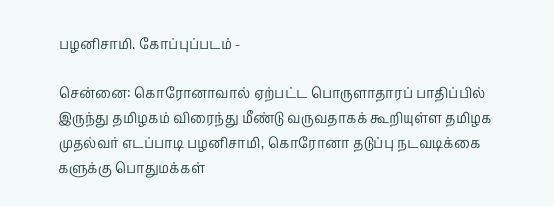பழனிசாமி. கோப்புப்படம் -

சென்னை: கொரோனாவால் ஏற்பட்ட பொருளாதாரப் பாதிப்பில் இருந்து தமிழகம் விரைந்து மீண்டு வருவதாகக் கூறியுள்ள தமிழக முதல்வர் எடப்பாடி பழனிசாமி, கொரோனா தடுப்பு நடவடிக்கை களுக்கு பொதுமக்கள்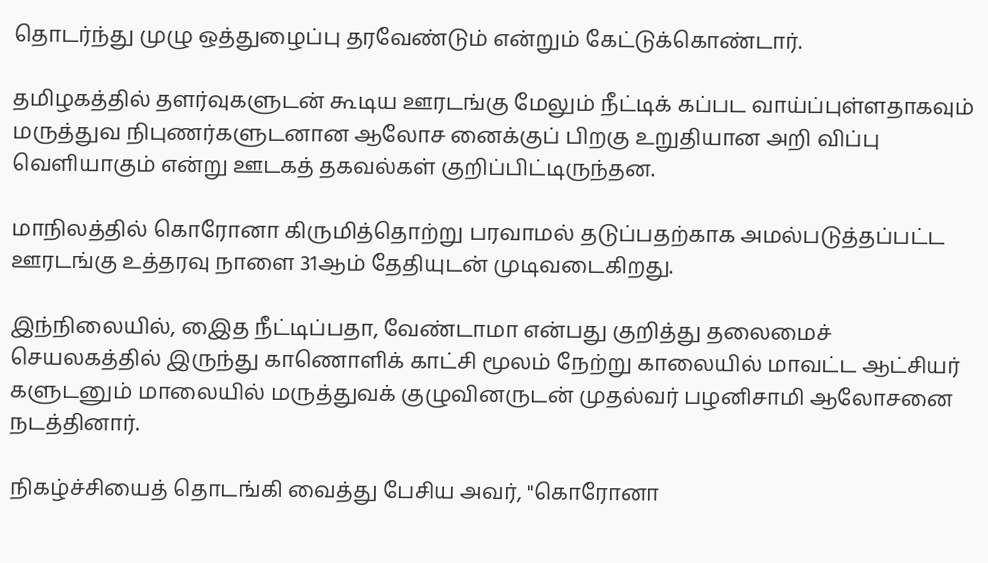தொடர்ந்து முழு ஒத்துழைப்பு தரவேண்டும் என்றும் கேட்டுக்கொண்டார்.

தமிழகத்தில் தளர்வுகளுடன் கூடிய ஊரடங்கு மேலும் நீட்டிக் கப்பட வாய்ப்புள்ளதாகவும் மருத்துவ நிபுணர்களுடனான ஆலோச னைக்குப் பிறகு உறுதியான அறி விப்பு வெளியாகும் என்று ஊடகத் தகவல்கள் குறிப்பிட்டிருந்தன.

மாநிலத்தில் கொரோனா கிருமித்தொற்று பரவாமல் தடுப்பதற்காக அமல்படுத்தப்பட்ட ஊரடங்கு உத்தரவு நாளை 31ஆம் தேதியுடன் முடிவடைகிறது.

இந்நிலையில், இைத நீட்டிப்பதா, வேண்டாமா என்பது குறித்து தலைமைச் செயலகத்தில் இருந்து காணொளிக் காட்சி மூலம் நேற்று காலையில் மாவட்ட ஆட்சியர் களுடனும் மாலையில் மருத்துவக் குழுவினருடன் முதல்வர் பழனிசாமி ஆலோசனை நடத்தினார்.

நிகழ்ச்சியைத் தொடங்கி வைத்து பேசிய அவர், "கொரோனா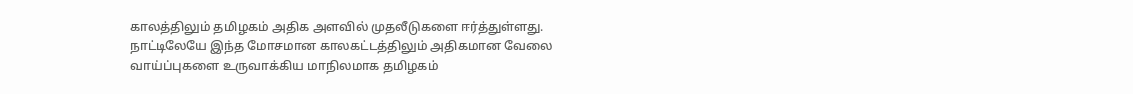காலத்திலும் தமிழகம் அதிக அளவில் முதலீடுகளை ஈர்த்துள்ளது. நாட்டிலேயே இந்த மோசமான காலகட்டத்திலும் அதிகமான வேலை வாய்ப்புகளை உருவாக்கிய மாநிலமாக தமிழகம்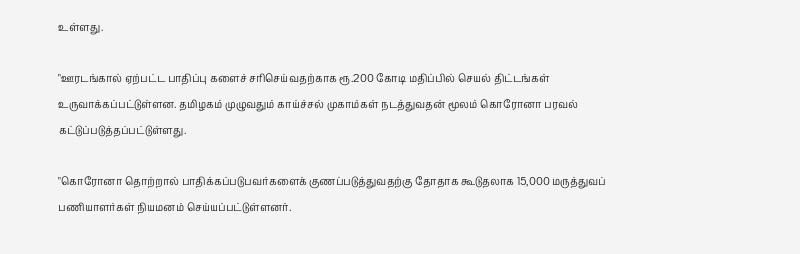உள்ளது.

"ஊரடங்கால் ஏற்பட்ட பாதிப்பு களைச் சரிசெய்வதற்காக ரூ.200 கோடி மதிப்பில் செயல் திட்டங்கள் உருவாக்கப்பட்டுள்ளன. தமிழகம் முழுவதும் காய்ச்சல் முகாம்கள் நடத்துவதன் மூலம் கொரோனா பரவல் கட்டுப்படுத்தப்பட்டுள்ளது.

"கொரோனா தொற்றால் பாதிக்கப்படுபவர்களைக் குணப்படுத்துவதற்கு தோதாக கூடுதலாக 15,000 மருத்துவப் பணியாளர்கள் நியமனம் செய்யப்பட்டுள்ளனர்.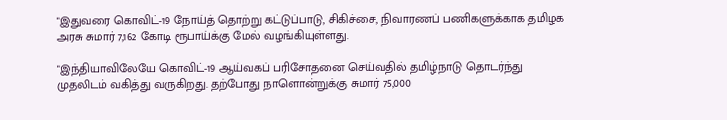"இதுவரை கொவிட்-19 நோய்த் தொற்று கட்டுப்பாடு, சிகிச்சை, நிவாரணப் பணிகளுக்காக தமிழக அரசு சுமார் 7,162 கோடி ரூபாய்க்கு மேல் வழங்கியுள்ளது.

"இந்தியாவிலேயே கொவிட்-19 ஆய்வகப் பரிசோதனை செய்வதில் தமிழ்நாடு தொடர்ந்து முதலிடம் வகித்து வருகிறது. தற்போது நாளொன்றுக்கு சுமார் 75,000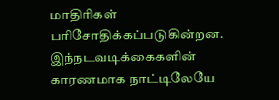மாதிரிகள் பரிசோதிக்கப்படுகின்றன. இந்நடவடிக்கைகளின் காரணமாக நாட்டிலேயே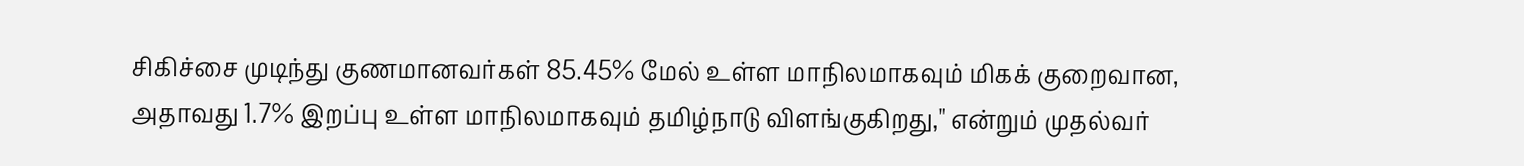சிகிச்சை முடிந்து குணமானவர்கள் 85.45% மேல் உள்ள மாநிலமாகவும் மிகக் குறைவான, அதாவது 1.7% இறப்பு உள்ள மாநிலமாகவும் தமிழ்நாடு விளங்குகிறது," என்றும் முதல்வர்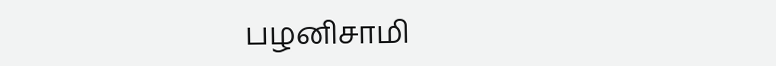பழனிசாமி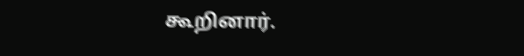கூறினார்.